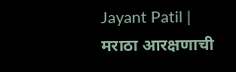Jayant Patil | मराठा आरक्षणाची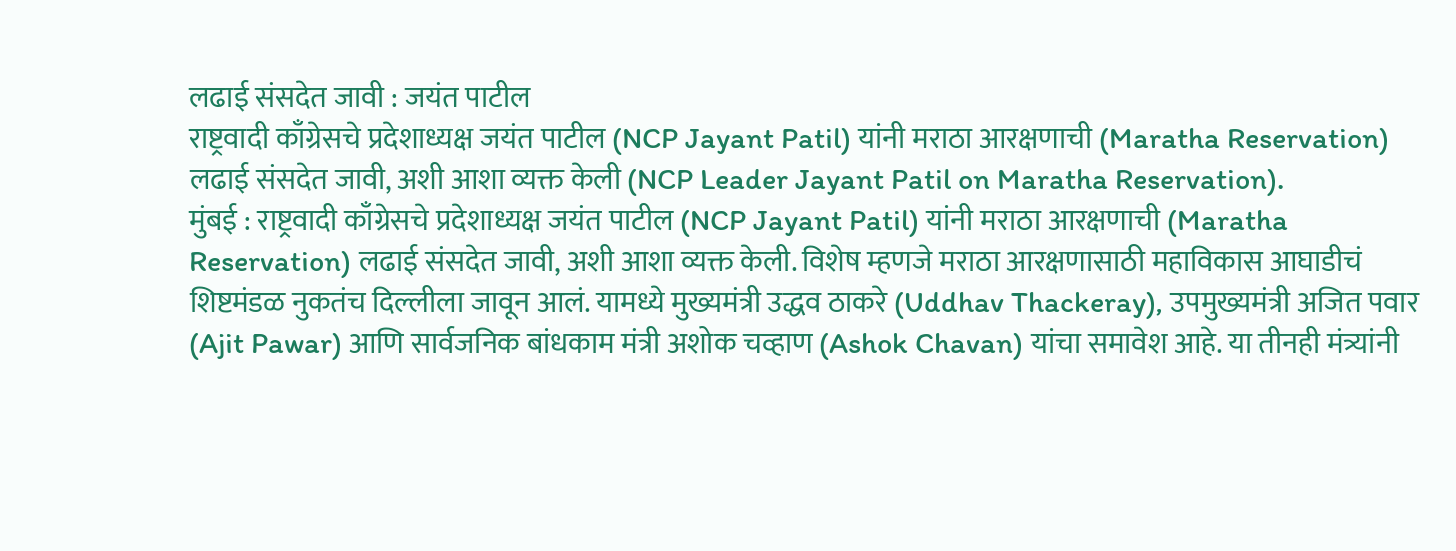लढाई संसदेत जावी : जयंत पाटील
राष्ट्रवादी काँग्रेसचे प्रदेशाध्यक्ष जयंत पाटील (NCP Jayant Patil) यांनी मराठा आरक्षणाची (Maratha Reservation) लढाई संसदेत जावी, अशी आशा व्यक्त केली (NCP Leader Jayant Patil on Maratha Reservation).
मुंबई : राष्ट्रवादी काँग्रेसचे प्रदेशाध्यक्ष जयंत पाटील (NCP Jayant Patil) यांनी मराठा आरक्षणाची (Maratha Reservation) लढाई संसदेत जावी, अशी आशा व्यक्त केली. विशेष म्हणजे मराठा आरक्षणासाठी महाविकास आघाडीचं शिष्टमंडळ नुकतंच दिल्लीला जावून आलं. यामध्ये मुख्यमंत्री उद्धव ठाकरे (Uddhav Thackeray), उपमुख्यमंत्री अजित पवार (Ajit Pawar) आणि सार्वजनिक बांधकाम मंत्री अशोक चव्हाण (Ashok Chavan) यांचा समावेश आहे. या तीनही मंत्र्यांनी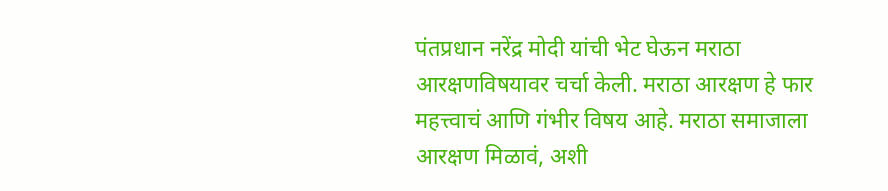पंतप्रधान नरेंद्र मोदी यांची भेट घेऊन मराठा आरक्षणविषयावर चर्चा केली. मराठा आरक्षण हे फार महत्त्वाचं आणि गंभीर विषय आहे. मराठा समाजाला आरक्षण मिळावं, अशी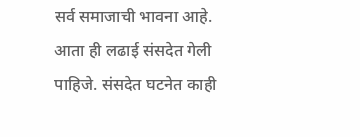सर्व समाजाची भावना आहे. आता ही लढाई संसदेत गेली पाहिजे. संसदेत घटनेत काही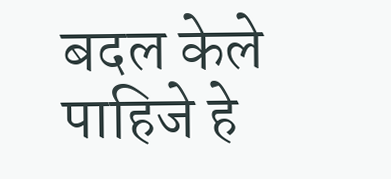बदल केले पाहिजे हे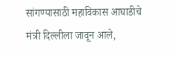सांगण्यासाठी महाविकास आघाडीचे मंत्री दिल्लीला जावून आले,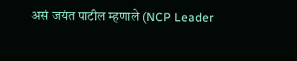असं जयंत पाटील म्हणाले (NCP Leader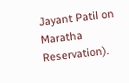Jayant Patil on Maratha Reservation).